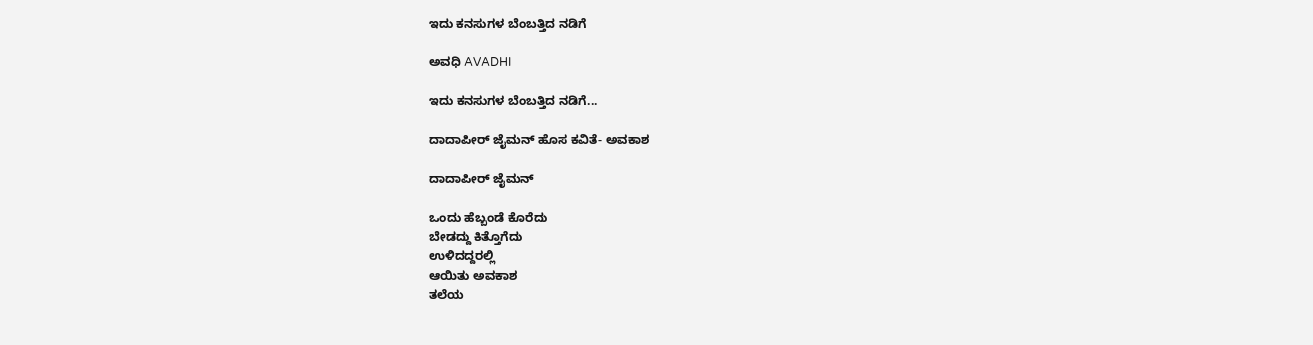ಇದು ಕನಸುಗಳ ಬೆಂಬತ್ತಿದ ನಡಿಗೆ‍

ಅವಧಿ AVADHI

ಇದು ಕನಸುಗಳ ಬೆಂಬತ್ತಿದ ನಡಿಗೆ...

ದಾದಾಪೀರ್ ಜೈಮನ್ ಹೊಸ ಕವಿತೆ- ಅವಕಾಶ

ದಾದಾಪೀರ್ ಜೈಮನ್

ಒಂದು ಹೆಬ್ಬಂಡೆ ಕೊರೆದು
ಬೇಡದ್ದು ಕಿತ್ತೊಗೆದು
ಉಳಿದದ್ದರಲ್ಲಿ
ಆಯಿತು ಅವಕಾಶ
ತಲೆಯ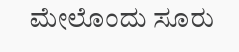ಮೇಲೊಂದು ಸೂರು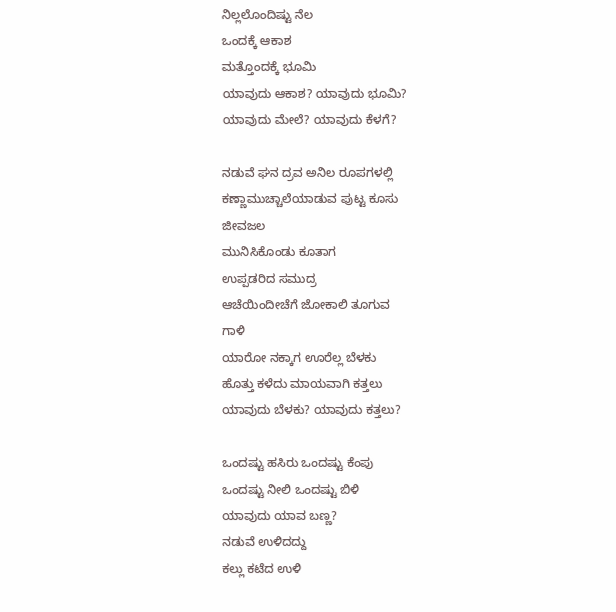ನಿಲ್ಲಲೊಂದಿಷ್ಟು ನೆಲ
ಒಂದಕ್ಕೆ ಆಕಾಶ
ಮತ್ತೊಂದಕ್ಕೆ ಭೂಮಿ
ಯಾವುದು ಆಕಾಶ? ಯಾವುದು ಭೂಮಿ?
ಯಾವುದು ಮೇಲೆ? ಯಾವುದು ಕೆಳಗೆ?

ನಡುವೆ ಘನ ದ್ರವ ಅನಿಲ ರೂಪಗಳಲ್ಲಿ
ಕಣ್ಣಾಮುಚ್ಚಾಲೆಯಾಡುವ ಪುಟ್ಟ ಕೂಸು
ಜೀವಜಲ
ಮುನಿಸಿಕೊಂಡು ಕೂತಾಗ
ಉಪ್ಪಡರಿದ ಸಮುದ್ರ
ಆಚೆಯಿಂದೀಚೆಗೆ ಜೋಕಾಲಿ ತೂಗುವ
ಗಾಳಿ
ಯಾರೋ ನಕ್ಕಾಗ ಊರೆಲ್ಲ ಬೆಳಕು
ಹೊತ್ತು ಕಳೆದು ಮಾಯವಾಗಿ ಕತ್ತಲು
ಯಾವುದು ಬೆಳಕು? ಯಾವುದು ಕತ್ತಲು?

ಒಂದಷ್ಟು ಹಸಿರು ಒಂದಷ್ಟು ಕೆಂಪು
ಒಂದಷ್ಟು ನೀಲಿ ಒಂದಷ್ಟು ಬಿಳಿ
ಯಾವುದು ಯಾವ ಬಣ್ಣ?
ನಡುವೆ ಉಳಿದದ್ದು
ಕಲ್ಲು ಕಟೆದ ಉಳಿ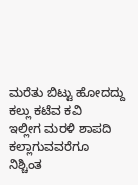ಮರೆತು ಬಿಟ್ಟು ಹೋದದ್ದು
ಕಲ್ಲು ಕಟೆವ ಕವಿ
ಇಲ್ಲೀಗ ಮರಳಿ ಶಾಪದಿ
ಕಲ್ಲಾಗುವವರೆಗೂ
ನಿಶ್ಚಿಂತ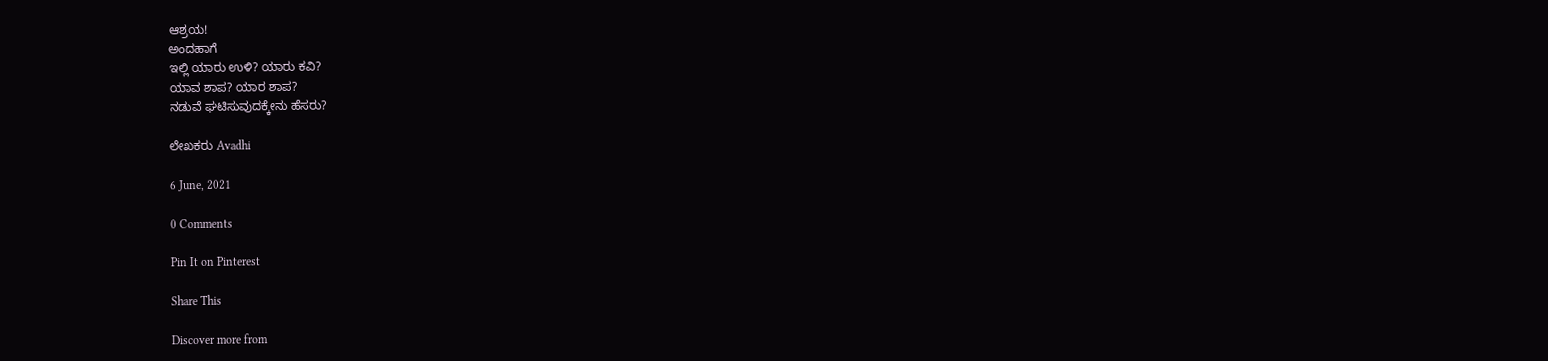ಆಶ್ರಯ!
ಅಂದಹಾಗೆ
ಇಲ್ಲಿ ಯಾರು ಉಳಿ? ಯಾರು ಕವಿ?
ಯಾವ ಶಾಪ? ಯಾರ ಶಾಪ?
ನಡುವೆ ಘಟಿಸುವುದಕ್ಕೇನು ಹೆಸರು?

ಲೇಖಕರು Avadhi

6 June, 2021

0 Comments

Pin It on Pinterest

Share This

Discover more from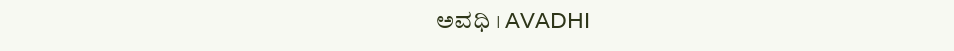ಅವಧಿ । AVADHI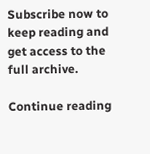Subscribe now to keep reading and get access to the full archive.

Continue reading